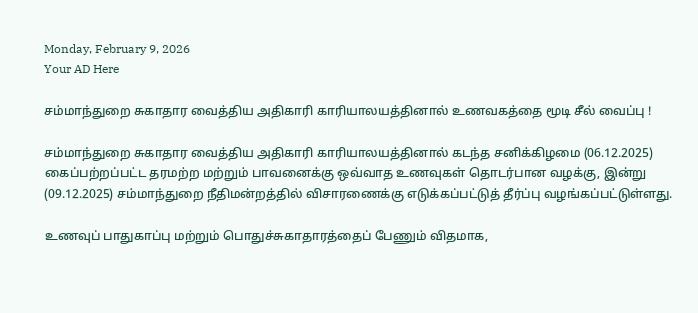Monday, February 9, 2026
Your AD Here

சம்மாந்துறை சுகாதார வைத்திய அதிகாரி காரியாலயத்தினால் உணவகத்தை மூடி சீல் வைப்பு !

சம்மாந்துறை சுகாதார வைத்திய அதிகாரி காரியாலயத்தினால் கடந்த சனிக்கிழமை (06.12.2025) கைப்பற்றப்பட்ட தரமற்ற மற்றும் பாவனைக்கு ஒவ்வாத உணவுகள் தொடர்பான வழக்கு, இன்று (09.12.2025) சம்மாந்துறை நீதிமன்றத்தில் விசாரணைக்கு எடுக்கப்பட்டுத் தீர்ப்பு வழங்கப்பட்டுள்ளது.

உணவுப் பாதுகாப்பு மற்றும் பொதுச்சுகாதாரத்தைப் பேணும் விதமாக,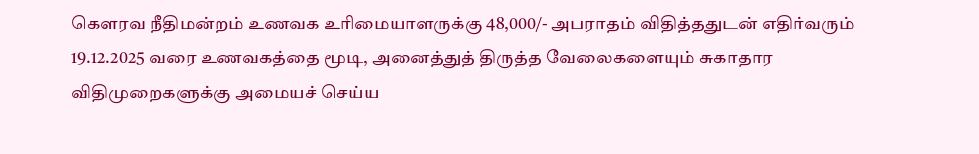கெளரவ நீதிமன்றம் உணவக உரிமையாளருக்கு 48,000/- அபராதம் விதித்ததுடன் எதிர்வரும் 19.12.2025 வரை உணவகத்தை மூடி, அனைத்துத் திருத்த வேலைகளையும் சுகாதார விதிமுறைகளுக்கு அமையச் செய்ய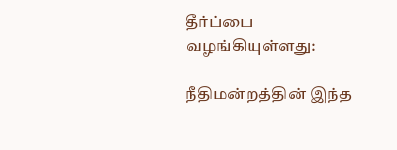தீர்ப்பை வழங்கியுள்ளது:

நீதிமன்றத்தின் இந்த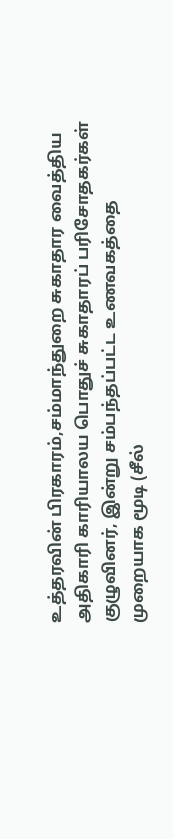உத்தரவின் பிரகாரம்,சம்மாந்துறை சுகாதார வைத்திய அதிகாரி காரியாலய பொதுச் சுகாதாரப் பரிசோதகர்கள் குழுவினர், இன்று சம்பந்தப்பட்ட உணவகத்தை முறையாக மூடி (சீல்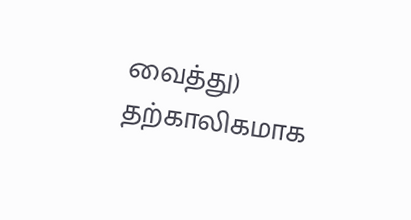வைத்து) தற்காலிகமாக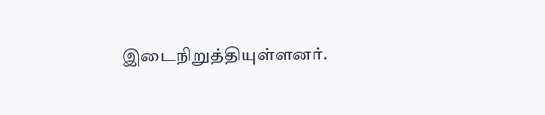இடைநிறுத்தியுள்ளனர்.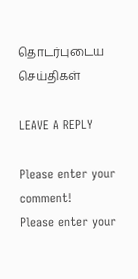தொடர்புடைய செய்திகள்

LEAVE A REPLY

Please enter your comment!
Please enter your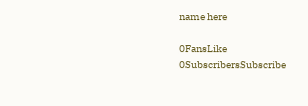name here

0FansLike
0SubscribersSubscribe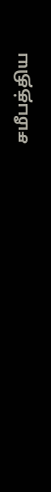சமீபத்திய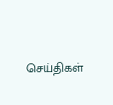செய்திகள்